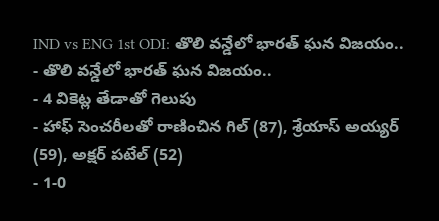IND vs ENG 1st ODI: తొలి వన్డేలో భారత్ ఘన విజయం..
- తొలి వన్డేలో భారత్ ఘన విజయం..
- 4 వికెట్ల తేడాతో గెలుపు
- హాఫ్ సెంచరీలతో రాణించిన గిల్ (87), శ్రేయాస్ అయ్యర్ (59), అక్షర్ పటేల్ (52)
- 1-0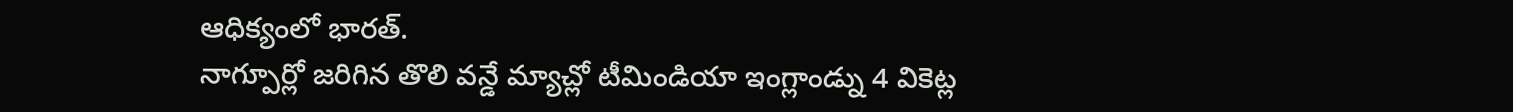ఆధిక్యంలో భారత్.
నాగ్పూర్లో జరిగిన తొలి వన్డే మ్యాచ్లో టీమిండియా ఇంగ్లాండ్ను 4 వికెట్ల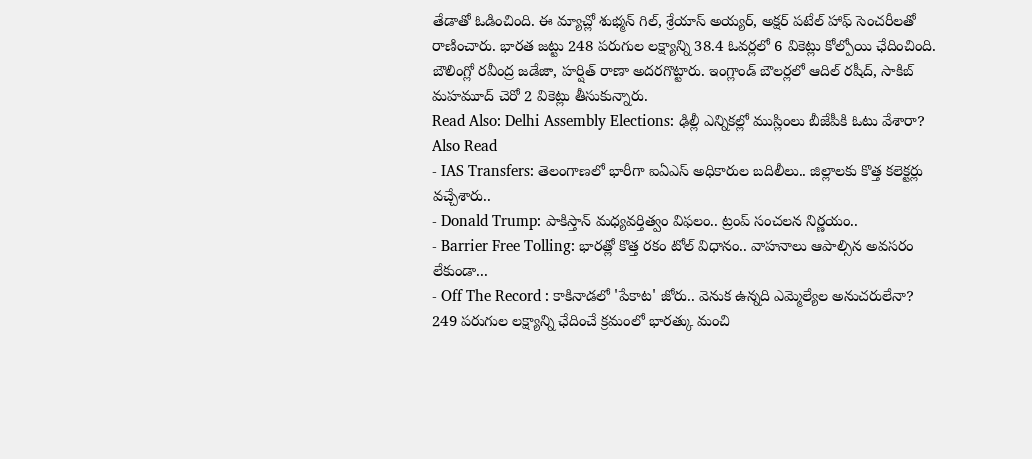తేడాతో ఓడించింది. ఈ మ్యాచ్లో శుభ్మన్ గిల్, శ్రేయాస్ అయ్యర్, అక్షర్ పటేల్ హాఫ్ సెంచరీలతో రాణించారు. భారత జట్టు 248 పరుగుల లక్ష్యాన్ని 38.4 ఓవర్లలో 6 వికెట్లు కోల్పోయి ఛేదించింది. బౌలింగ్లో రవీంద్ర జడేజా, హర్షిత్ రాణా అదరగొట్టారు. ఇంగ్లాండ్ బౌలర్లలో ఆదిల్ రషీద్, సాకిబ్ మహమూద్ చెరో 2 వికెట్లు తీసుకున్నారు.
Read Also: Delhi Assembly Elections: ఢిల్లీ ఎన్నికల్లో ముస్లింలు బీజేపీకి ఓటు వేశారా?
Also Read
- IAS Transfers: తెలంగాణలో భారీగా ఐఏఎస్ అధికారుల బదిలీలు.. జిల్లాలకు కొత్త కలెక్టర్లు వచ్చేశారు..
- Donald Trump: పాకిస్తాన్ మధ్యవర్తిత్వం విఫలం.. ట్రంప్ సంచలన నిర్ణయం..
- Barrier Free Tolling: భారత్లో కొత్త రకం టోల్ విధానం.. వాహనాలు ఆపాల్సిన అవసరం లేకుండా...
- Off The Record : కాకినాడలో 'పేకాట' జోరు.. వెనుక ఉన్నది ఎమ్మెల్యేల అనుచరులేనా?
249 పరుగుల లక్ష్యాన్ని ఛేదించే క్రమంలో భారత్కు మంచి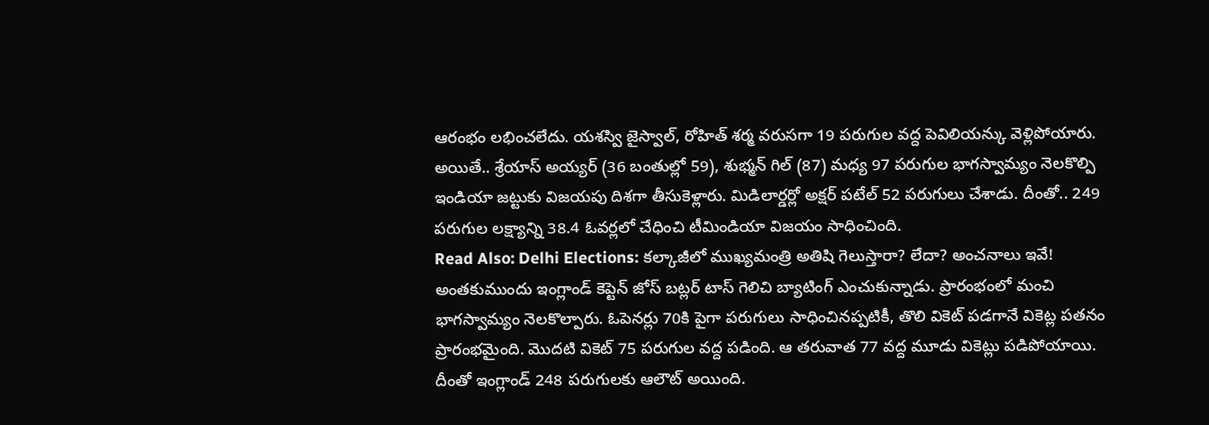ఆరంభం లభించలేదు. యశస్వి జైస్వాల్, రోహిత్ శర్మ వరుసగా 19 పరుగుల వద్ద పెవిలియన్కు వెళ్లిపోయారు. అయితే.. శ్రేయాస్ అయ్యర్ (36 బంతుల్లో 59), శుభ్మన్ గిల్ (87) మధ్య 97 పరుగుల భాగస్వామ్యం నెలకొల్పి ఇండియా జట్టుకు విజయపు దిశగా తీసుకెళ్లారు. మిడిలార్డర్లో అక్షర్ పటేల్ 52 పరుగులు చేశాడు. దీంతో.. 249 పరుగుల లక్ష్యాన్ని 38.4 ఓవర్లలో చేధించి టీమిండియా విజయం సాధించింది.
Read Also: Delhi Elections: కల్కాజీలో ముఖ్యమంత్రి అతిషి గెలుస్తారా? లేదా? అంచనాలు ఇవే!
అంతకుముందు ఇంగ్లాండ్ కెప్టెన్ జోస్ బట్లర్ టాస్ గెలిచి బ్యాటింగ్ ఎంచుకున్నాడు. ప్రారంభంలో మంచి భాగస్వామ్యం నెలకొల్పారు. ఓపెనర్లు 70కి పైగా పరుగులు సాధించినప్పటికీ, తొలి వికెట్ పడగానే వికెట్ల పతనం ప్రారంభమైంది. మొదటి వికెట్ 75 పరుగుల వద్ద పడింది. ఆ తరువాత 77 వద్ద మూడు వికెట్లు పడిపోయాయి. దీంతో ఇంగ్లాండ్ 248 పరుగులకు ఆలౌట్ అయింది.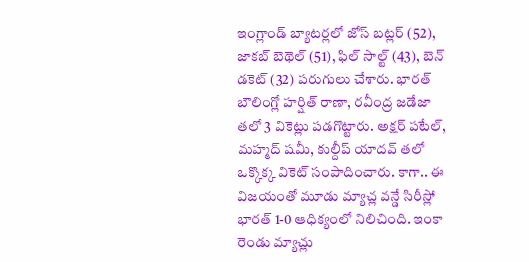ఇంగ్లాండ్ బ్యాటర్లలో జోస్ బట్లర్ (52), జాకబ్ బెథెల్ (51), ఫిల్ సాల్ట్ (43), బెన్ డకెట్ (32) పరుగులు చేశారు. భారత్ బౌలింగ్లో హర్షిత్ రాణా, రవీంద్ర జడేజా తలో 3 వికెట్లు పడగొట్టారు. అక్షర్ పటేల్, మహ్మద్ షమీ, కుల్దీప్ యాదవ్ తలో ఒక్కొక్క వికెట్ సంపాదించారు. కాగా.. ఈ విజయంతో మూడు మ్యాచ్ల వన్డే సిరీస్లో భారత్ 1-0 ఆధిక్యంలో నిలిచింది. ఇంకా రెండు మ్యాచ్లు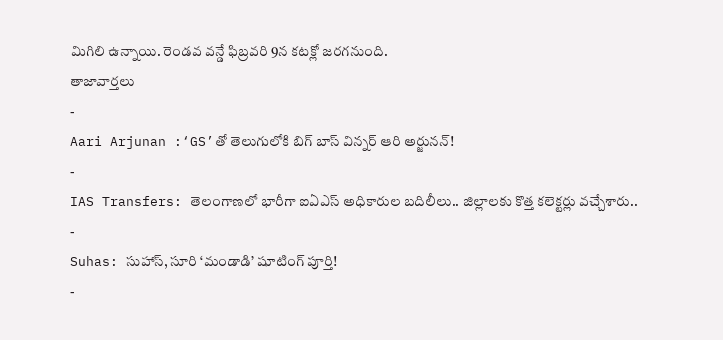మిగిలి ఉన్నాయి. రెండవ వన్డే ఫిబ్రవరి 9న కటక్లో జరగనుంది.
తాజావార్తలు
-
Aari Arjunan :‘GS’తో తెలుగులోకి బిగ్ బాస్ విన్నర్ ఆరి అర్జునన్!
-
IAS Transfers: తెలంగాణలో భారీగా ఐఏఎస్ అధికారుల బదిలీలు.. జిల్లాలకు కొత్త కలెక్టర్లు వచ్చేశారు..
-
Suhas: సుహాస్, సూరి ‘మండాడి’ షూటింగ్ పూర్తి!
-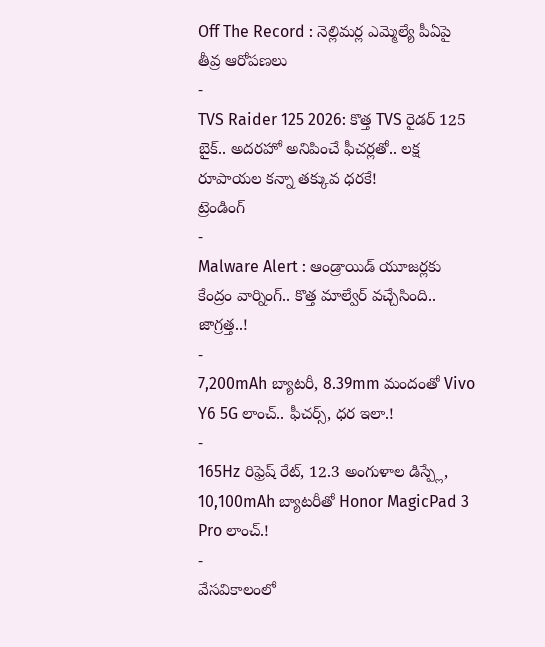Off The Record : నెల్లిమర్ల ఎమ్మెల్యే పీఏపై తీవ్ర ఆరోపణలు
-
TVS Raider 125 2026: కొత్త TVS రైడర్ 125 బైక్.. అదరహో అనిపించే ఫీచర్లతో.. లక్ష రూపాయల కన్నా తక్కువ ధరకే!
ట్రెండింగ్
-
Malware Alert : ఆండ్రాయిడ్ యూజర్లకు కేంద్రం వార్నింగ్.. కొత్త మాల్వేర్ వచ్చేసింది.. జాగ్రత్త..!
-
7,200mAh బ్యాటరీ, 8.39mm మందంతో Vivo Y6 5G లాంచ్.. ఫీచర్స్, ధర ఇలా.!
-
165Hz రిఫ్రెష్ రేట్, 12.3 అంగుళాల డిస్ప్లే, 10,100mAh బ్యాటరీతో Honor MagicPad 3 Pro లాంచ్.!
-
వేసవికాలంలో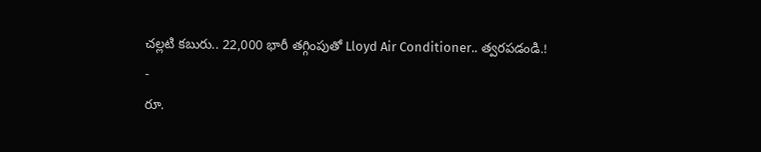చల్లటి కబురు.. 22,000 భారీ తగ్గింపుతో Lloyd Air Conditioner.. త్వరపడండి.!
-
రూ.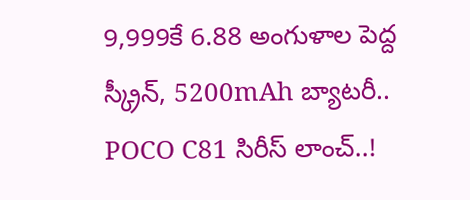9,999కే 6.88 అంగుళాల పెద్ద స్క్రీన్, 5200mAh బ్యాటరీ.. POCO C81 సిరీస్ లాంచ్..!